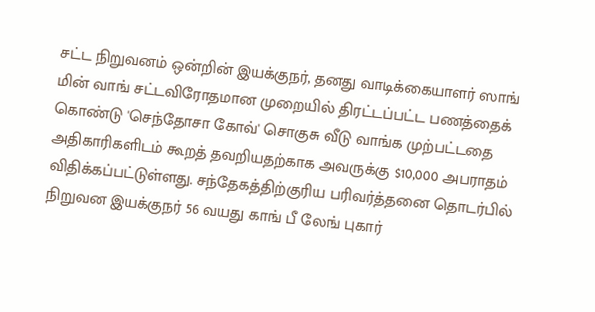சட்ட நிறுவனம் ஒன்றின் இயக்குநர், தனது வாடிக்கையாளர் ஸாங் மின் வாங் சட்டவிரோதமான முறையில் திரட்டப்பட்ட பணத்தைக் கொண்டு 'செந்தோசா கோவ்' சொகுசு வீடு வாங்க முற்பட்டதை அதிகாரிகளிடம் கூறத் தவறியதற்காக அவருக்கு $10,000 அபராதம் விதிக்கப்பட்டுள்ளது. சந்தேகத்திற்குரிய பரிவர்த்தனை தொடர்பில் நிறுவன இயக்குநர் 56 வயது காங் பீ லேங் புகார்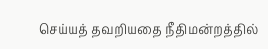செய்யத் தவறியதை நீதிமன்றத்தில்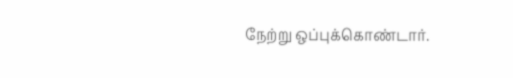நேற்று ஒப்புக்கொண்டார்.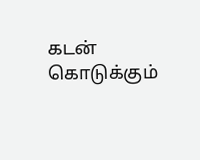கடன் கொடுக்கும்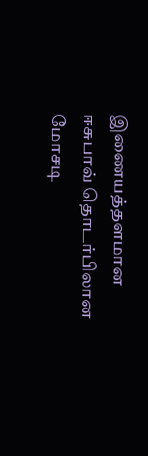இணையத்தளமான ஈசுபாவ் தொடர்பிலான மோசடி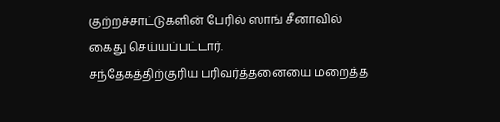குற்றச்சாட்டுகளின் பேரில் ஸாங் சீனாவில் கைது செய்யப்பட்டார்.
சந்தேகத்திற்குரிய பரிவர்த்தனையை மறைத்த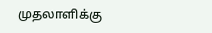முதலாளிக்கு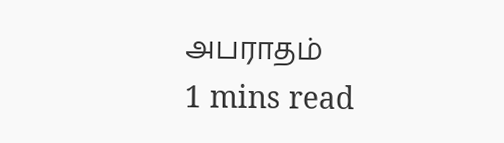அபராதம்
1 mins read